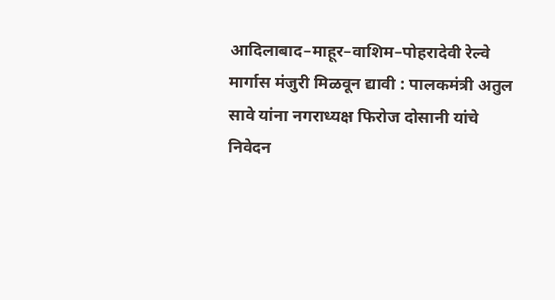आदिलाबाद–माहूर–वाशिम–पोहरादेवी रेल्वे मार्गास मंजुरी मिळवून द्यावी : पालकमंत्री अतुल सावे यांना नगराध्यक्ष फिरोज दोसानी यांचे निवेदन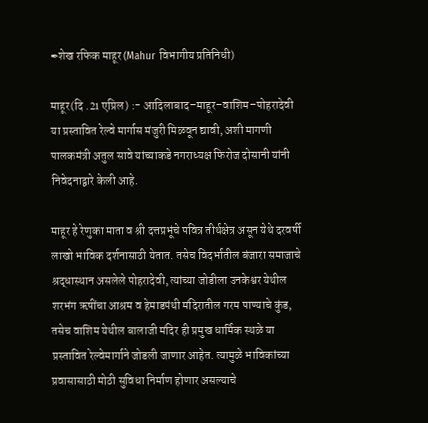✒शेख रफिक माहूर (Mahur विभागीय प्रतिनिधी)

माहूर(दि .21 एप्रिल) :- आदिलाबाद–माहूर–वाशिम–पोहरादेवी या प्रस्तावित रेल्वे मार्गास मंजुरी मिळवून द्यावी, अशी मागणी पालकमंत्री अतुल सावे यांच्याकडे नगराध्यक्ष फिरोज दोसानी यांनी निवेदनाद्वारे केली आहे.

माहूर हे रेणुका माता व श्री दत्तप्रभूंचे पवित्र तीर्थक्षेत्र असून येथे दरवर्षी लाखो भाविक दर्शनासाठी येतात. तसेच विदर्भातील बंजारा समाजाचे श्रद्धास्थान असलेले पोहरादेवी, त्यांच्या जोडीला उनकेश्वर येथील शरभंग ऋषींचा आश्रम व हेमाडपंथी मंदिरातील गरम पाण्याचे कुंड, तसेच वाशिम येथील बालाजी मंदिर ही प्रमुख धार्मिक स्थळे या प्रस्तावित रेल्वेमार्गाने जोडली जाणार आहेत. त्यामुळे भाविकांच्या प्रवासासाठी मोठी सुविधा निर्माण होणार असल्याचे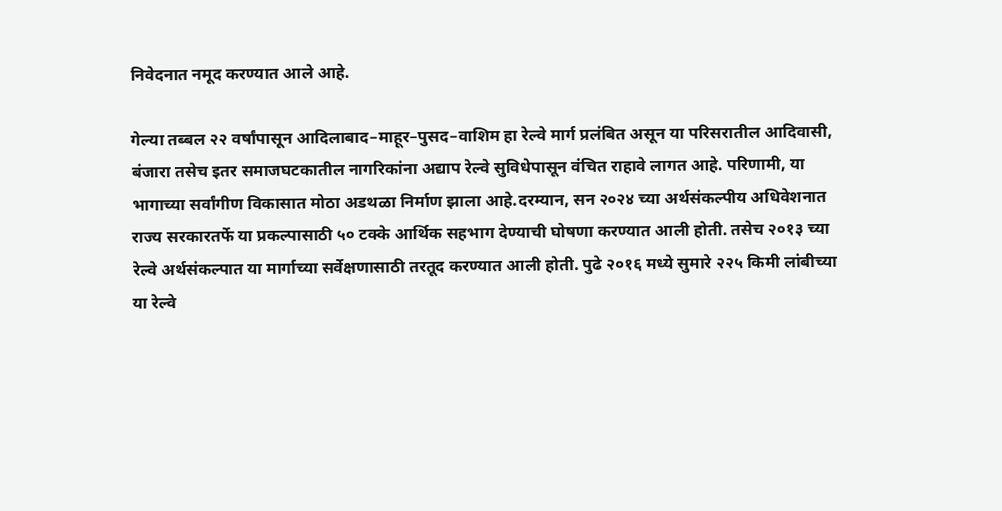निवेदनात नमूद करण्यात आले आहे.

गेल्या तब्बल २२ वर्षांपासून आदिलाबाद–माहूर–पुसद–वाशिम हा रेल्वे मार्ग प्रलंबित असून या परिसरातील आदिवासी, बंजारा तसेच इतर समाजघटकातील नागरिकांना अद्याप रेल्वे सुविधेपासून वंचित राहावे लागत आहे. परिणामी, या भागाच्या सर्वांगीण विकासात मोठा अडथळा निर्माण झाला आहे.दरम्यान, सन २०२४ च्या अर्थसंकल्पीय अधिवेशनात राज्य सरकारतर्फे या प्रकल्पासाठी ५० टक्के आर्थिक सहभाग देण्याची घोषणा करण्यात आली होती. तसेच २०१३ च्या रेल्वे अर्थसंकल्पात या मार्गाच्या सर्वेक्षणासाठी तरतूद करण्यात आली होती. पुढे २०१६ मध्ये सुमारे २२५ किमी लांबीच्या या रेल्वे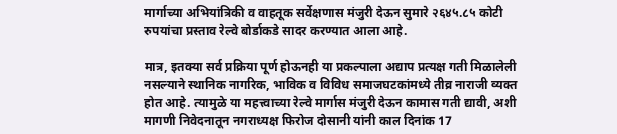मार्गाच्या अभियांत्रिकी व वाहतूक सर्वेक्षणास मंजुरी देऊन सुमारे २६४५.८५ कोटी रुपयांचा प्रस्ताव रेल्वे बोर्डाकडे सादर करण्यात आला आहे.

मात्र, इतक्या सर्व प्रक्रिया पूर्ण होऊनही या प्रकल्पाला अद्याप प्रत्यक्ष गती मिळालेली नसल्याने स्थानिक नागरिक, भाविक व विविध समाजघटकांमध्ये तीव्र नाराजी व्यक्त होत आहे. त्यामुळे या महत्त्वाच्या रेल्वे मार्गास मंजुरी देऊन कामास गती द्यावी, अशी मागणी निवेदनातून नगराध्यक्ष फिरोज दोसानी यांनी काल दिनांक 17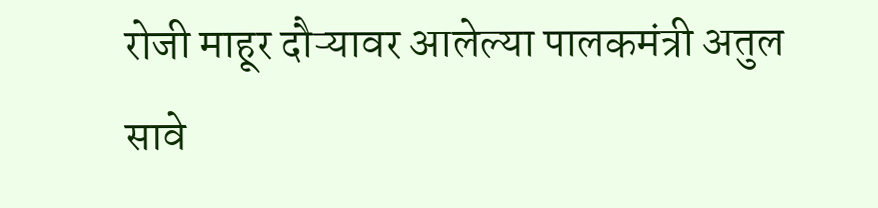रोजी माहूर दौऱ्यावर आलेल्या पालकमंत्री अतुल सावे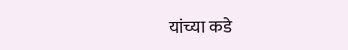यांच्या कडे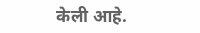केली आहे.